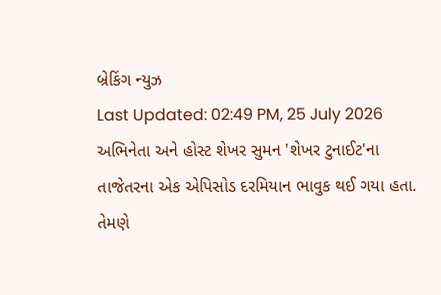બ્રેકિંગ ન્યુઝ
Last Updated: 02:49 PM, 25 July 2026
અભિનેતા અને હોસ્ટ શેખર સુમન 'શેખર ટુનાઈટ'ના તાજેતરના એક એપિસોડ દરમિયાન ભાવુક થઈ ગયા હતા. તેમણે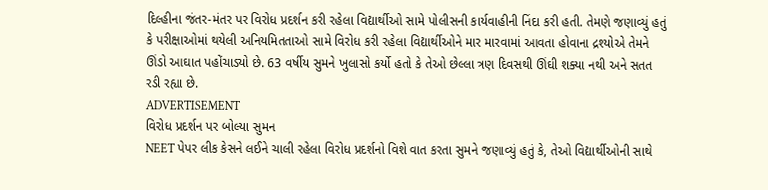દિલ્હીના જંતર-મંતર પર વિરોધ પ્રદર્શન કરી રહેલા વિદ્યાર્થીઓ સામે પોલીસની કાર્યવાહીની નિંદા કરી હતી. તેમણે જણાવ્યું હતું કે પરીક્ષાઓમાં થયેલી અનિયમિતતાઓ સામે વિરોધ કરી રહેલા વિદ્યાર્થીઓને માર મારવામાં આવતા હોવાના દ્રશ્યોએ તેમને ઊંડો આઘાત પહોંચાડ્યો છે. 63 વર્ષીય સુમને ખુલાસો કર્યો હતો કે તેઓ છેલ્લા ત્રણ દિવસથી ઊંઘી શક્યા નથી અને સતત રડી રહ્યા છે.
ADVERTISEMENT
વિરોધ પ્રદર્શન પર બોલ્યા સુમન
NEET પેપર લીક કેસને લઈને ચાલી રહેલા વિરોધ પ્રદર્શનો વિશે વાત કરતા સુમને જણાવ્યું હતું કે, તેઓ વિદ્યાર્થીઓની સાથે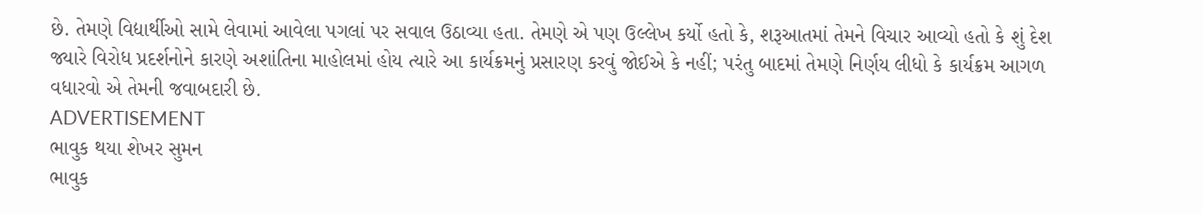છે. તેમણે વિદ્યાર્થીઓ સામે લેવામાં આવેલા પગલાં પર સવાલ ઉઠાવ્યા હતા. તેમણે એ પણ ઉલ્લેખ કર્યો હતો કે, શરૂઆતમાં તેમને વિચાર આવ્યો હતો કે શું દેશ જ્યારે વિરોધ પ્રદર્શનોને કારણે અશાંતિના માહોલમાં હોય ત્યારે આ કાર્યક્રમનું પ્રસારણ કરવું જોઈએ કે નહીં; પરંતુ બાદમાં તેમણે નિર્ણય લીધો કે કાર્યક્રમ આગળ વધારવો એ તેમની જવાબદારી છે.
ADVERTISEMENT
ભાવુક થયા શેખર સુમન
ભાવુક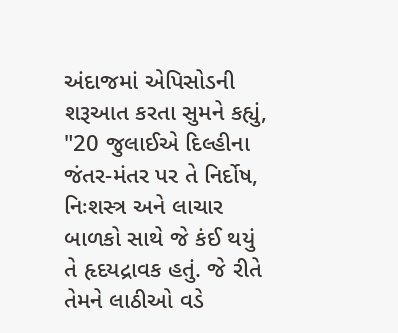અંદાજમાં એપિસોડની શરૂઆત કરતા સુમને કહ્યું, "20 જુલાઈએ દિલ્હીના જંતર-મંતર પર તે નિર્દોષ, નિઃશસ્ત્ર અને લાચાર બાળકો સાથે જે કંઈ થયું તે હૃદયદ્રાવક હતું. જે રીતે તેમને લાઠીઓ વડે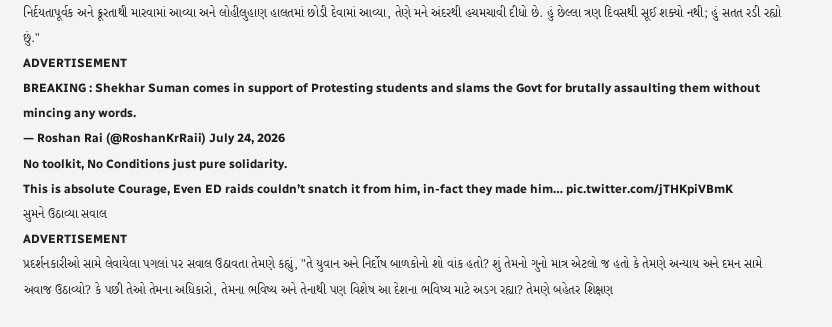નિર્દયતાપૂર્વક અને ક્રૂરતાથી મારવામાં આવ્યા અને લોહીલુહાણ હાલતમાં છોડી દેવામાં આવ્યા, તેણે મને અંદરથી હચમચાવી દીધો છે. હું છેલ્લા ત્રણ દિવસથી સૂઈ શક્યો નથી; હું સતત રડી રહ્યો છું."
ADVERTISEMENT
BREAKING : Shekhar Suman comes in support of Protesting students and slams the Govt for brutally assaulting them without mincing any words.
— Roshan Rai (@RoshanKrRaii) July 24, 2026
No toolkit, No Conditions just pure solidarity.
This is absolute Courage, Even ED raids couldn’t snatch it from him, in-fact they made him… pic.twitter.com/jTHKpiVBmK
સુમને ઉઠાવ્યા સવાલ
ADVERTISEMENT
પ્રદર્શનકારીઓ સામે લેવાયેલા પગલાં પર સવાલ ઉઠાવતા તેમણે કહ્યું, "તે યુવાન અને નિર્દોષ બાળકોનો શો વાંક હતો? શું તેમનો ગુનો માત્ર એટલો જ હતો કે તેમણે અન્યાય અને દમન સામે અવાજ ઉઠાવ્યો? કે પછી તેઓ તેમના અધિકારો, તેમના ભવિષ્ય અને તેનાથી પણ વિશેષ આ દેશના ભવિષ્ય માટે અડગ રહ્યા? તેમણે બહેતર શિક્ષણ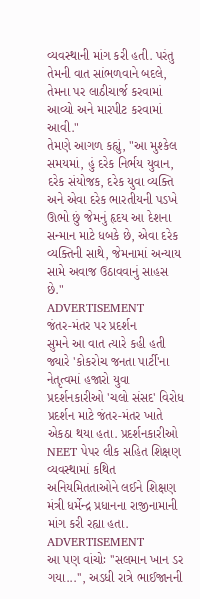વ્યવસ્થાની માંગ કરી હતી. પરંતુ તેમની વાત સાંભળવાને બદલે, તેમના પર લાઠીચાર્જ કરવામાં આવ્યો અને મારપીટ કરવામાં આવી."
તેમણે આગળ કહ્યું, "આ મુશ્કેલ સમયમાં, હું દરેક નિર્ભય યુવાન, દરેક સંયોજક, દરેક યુવા વ્યક્તિ અને એવા દરેક ભારતીયની પડખે ઊભો છું જેમનું હૃદય આ દેશના સન્માન માટે ધબકે છે, એવા દરેક વ્યક્તિની સાથે, જેમનામાં અન્યાય સામે અવાજ ઉઠાવવાનું સાહસ છે."
ADVERTISEMENT
જંતર-મંતર પર પ્રદર્શન
સુમને આ વાત ત્યારે કહી હતી જ્યારે 'કોકરોચ જનતા પાર્ટી'ના નેતૃત્વમાં હજારો યુવા પ્રદર્શનકારીઓ 'ચલો સંસદ' વિરોધ પ્રદર્શન માટે જંતર-મંતર ખાતે એકઠા થયા હતા. પ્રદર્શનકારીઓ NEET પેપર લીક સહિત શિક્ષણ વ્યવસ્થામાં કથિત અનિયમિતતાઓને લઈને શિક્ષણ મંત્રી ધર્મેન્દ્ર પ્રધાનના રાજીનામાની માંગ કરી રહ્યા હતા.
ADVERTISEMENT
આ પણ વાંચોઃ ''સલમાન ખાન ડર ગયા...'', અડધી રાત્રે ભાઈજાનની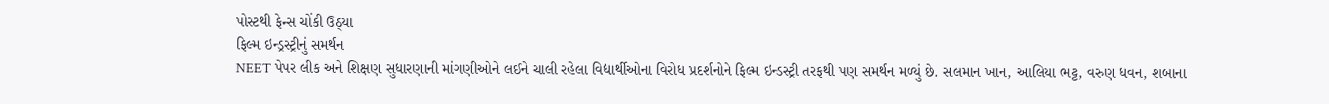પોસ્ટથી ફેન્સ ચોંકી ઉઠ્યા
ફિલ્મ ઇન્ડ્રસ્ટ્રીનું સમર્થન
NEET પેપર લીક અને શિક્ષણ સુધારણાની માંગણીઓને લઈને ચાલી રહેલા વિદ્યાર્થીઓના વિરોધ પ્રદર્શનોને ફિલ્મ ઇન્ડસ્ટ્રી તરફથી પણ સમર્થન મળ્યું છે. સલમાન ખાન, આલિયા ભટ્ટ, વરુણ ધવન, શબાના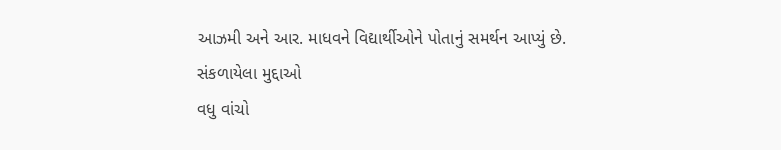આઝમી અને આર. માધવને વિદ્યાર્થીઓને પોતાનું સમર્થન આપ્યું છે.
સંકળાયેલા મુદ્દાઓ
વધુ વાંચો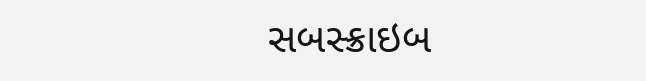સબસ્ક્રાઇબ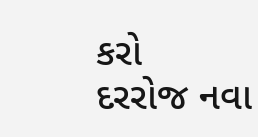કરો
દરરોજ નવા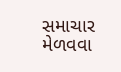સમાચાર મેળવવા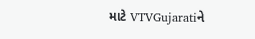માટે VTVGujaratiને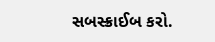સબસ્ક્રાઈબ કરો.